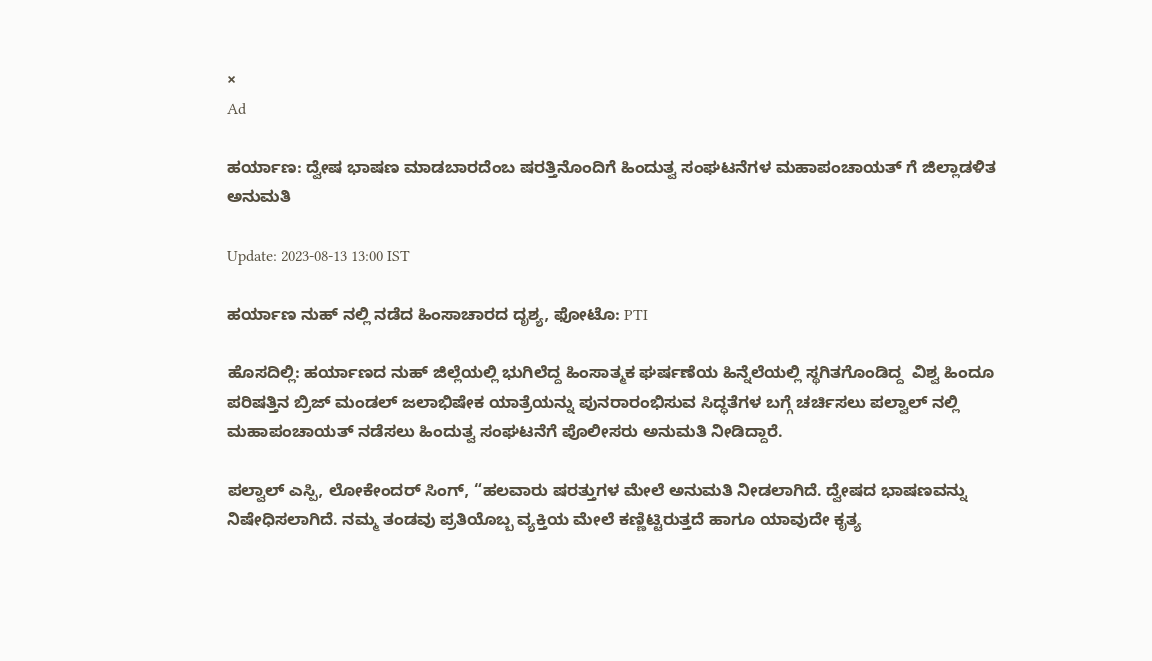×
Ad

ಹರ್ಯಾಣ: ದ್ವೇಷ ಭಾಷಣ ಮಾಡಬಾರದೆಂಬ ಷರತ್ತಿನೊಂದಿಗೆ ಹಿಂದುತ್ವ ಸಂಘಟನೆಗಳ ಮಹಾಪಂಚಾಯತ್ ಗೆ ಜಿಲ್ಲಾಡಳಿತ ಅನುಮತಿ

Update: 2023-08-13 13:00 IST

ಹರ್ಯಾಣ ನುಹ್ ನಲ್ಲಿ ನಡೆದ ಹಿಂಸಾಚಾರದ ದೃಶ್ಯ, ಫೋಟೊ: PTI

ಹೊಸದಿಲ್ಲಿ: ಹರ್ಯಾಣದ ನುಹ್ ಜಿಲ್ಲೆಯಲ್ಲಿ ಭುಗಿಲೆದ್ದ ಹಿಂಸಾತ್ಮಕ ಘರ್ಷಣೆಯ ಹಿನ್ನೆಲೆಯಲ್ಲಿ ಸ್ಥಗಿತಗೊಂಡಿದ್ದ  ವಿಶ್ವ ಹಿಂದೂ ಪರಿಷತ್ತಿನ ಬ್ರಿಜ್ ಮಂಡಲ್ ಜಲಾಭಿಷೇಕ ಯಾತ್ರೆಯನ್ನು ಪುನರಾರಂಭಿಸುವ ಸಿದ್ಧತೆಗಳ ಬಗ್ಗೆ ಚರ್ಚಿಸಲು ಪಲ್ವಾಲ್ ನಲ್ಲಿ ಮಹಾಪಂಚಾಯತ್ ನಡೆಸಲು ಹಿಂದುತ್ವ ಸಂಘಟನೆಗೆ ಪೊಲೀಸರು ಅನುಮತಿ ನೀಡಿದ್ದಾರೆ.

ಪಲ್ವಾಲ್ ಎಸ್ಪಿ, ಲೋಕೇಂದರ್ ಸಿಂಗ್, “ಹಲವಾರು ಷರತ್ತುಗಳ ಮೇಲೆ ಅನುಮತಿ ನೀಡಲಾಗಿದೆ. ದ್ವೇಷದ ಭಾಷಣವನ್ನು ನಿಷೇಧಿಸಲಾಗಿದೆ. ನಮ್ಮ ತಂಡವು ಪ್ರತಿಯೊಬ್ಬ ವ್ಯಕ್ತಿಯ ಮೇಲೆ ಕಣ್ಣಿಟ್ಟಿರುತ್ತದೆ ಹಾಗೂ ಯಾವುದೇ ಕೃತ್ಯ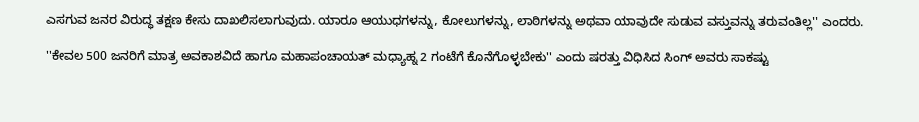ಎಸಗುವ ಜನರ ವಿರುದ್ಧ ತಕ್ಷಣ ಕೇಸು ದಾಖಲಿಸಲಾಗುವುದು. ಯಾರೂ ಆಯುಧಗಳನ್ನು, ಕೋಲುಗಳನ್ನು, ಲಾಠಿಗಳನ್ನು ಅಥವಾ ಯಾವುದೇ ಸುಡುವ ವಸ್ತುವನ್ನು ತರುವಂತಿಲ್ಲ'' ಎಂದರು.

''ಕೇವಲ 500 ಜನರಿಗೆ ಮಾತ್ರ ಅವಕಾಶವಿದೆ ಹಾಗೂ ಮಹಾಪಂಚಾಯತ್ ಮಧ್ಯಾಹ್ನ 2 ಗಂಟೆಗೆ ಕೊನೆಗೊಳ್ಳಬೇಕು'' ಎಂದು ಷರತ್ತು ವಿಧಿಸಿದ ಸಿಂಗ್ ಅವರು ಸಾಕಷ್ಟು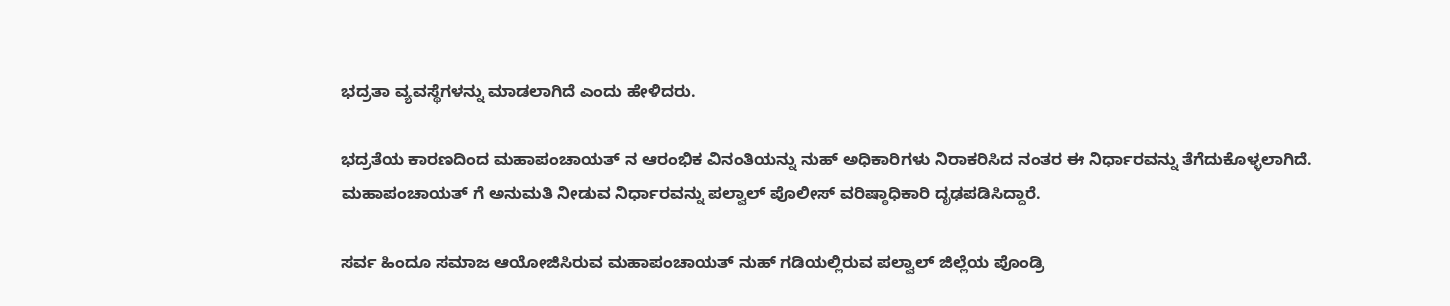ಭದ್ರತಾ ವ್ಯವಸ್ಥೆಗಳನ್ನು ಮಾಡಲಾಗಿದೆ ಎಂದು ಹೇಳಿದರು.

ಭದ್ರತೆಯ ಕಾರಣದಿಂದ ಮಹಾಪಂಚಾಯತ್ ನ ಆರಂಭಿಕ ವಿನಂತಿಯನ್ನು ನುಹ್ ಅಧಿಕಾರಿಗಳು ನಿರಾಕರಿಸಿದ ನಂತರ ಈ ನಿರ್ಧಾರವನ್ನು ತೆಗೆದುಕೊಳ್ಳಲಾಗಿದೆ. ಮಹಾಪಂಚಾಯತ್ ಗೆ ಅನುಮತಿ ನೀಡುವ ನಿರ್ಧಾರವನ್ನು ಪಲ್ವಾಲ್ ಪೊಲೀಸ್ ವರಿಷ್ಠಾಧಿಕಾರಿ ದೃಢಪಡಿಸಿದ್ದಾರೆ.

ಸರ್ವ ಹಿಂದೂ ಸಮಾಜ ಆಯೋಜಿಸಿರುವ ಮಹಾಪಂಚಾಯತ್ ನುಹ್ ಗಡಿಯಲ್ಲಿರುವ ಪಲ್ವಾಲ್ ಜಿಲ್ಲೆಯ ಪೊಂಡ್ರಿ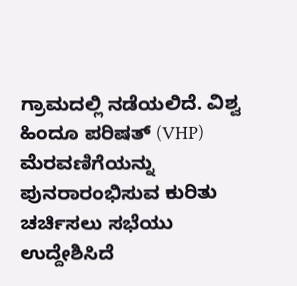ಗ್ರಾಮದಲ್ಲಿ ನಡೆಯಲಿದೆ. ವಿಶ್ವ ಹಿಂದೂ ಪರಿಷತ್ (VHP) ಮೆರವಣಿಗೆಯನ್ನು ಪುನರಾರಂಭಿಸುವ ಕುರಿತು ಚರ್ಚಿಸಲು ಸಭೆಯು ಉದ್ದೇಶಿಸಿದೆ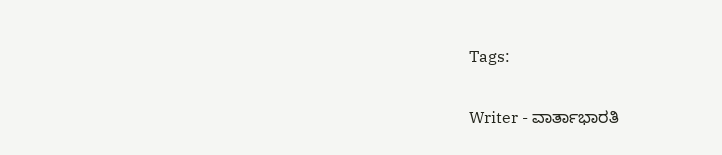Tags:

Writer - ವಾರ್ತಾಭಾರತಿ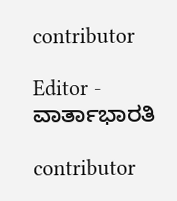contributor

Editor - ವಾರ್ತಾಭಾರತಿ

contributor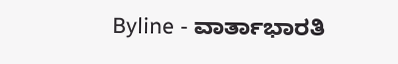Byline - ವಾರ್ತಾಭಾರತಿ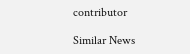contributor

Similar News